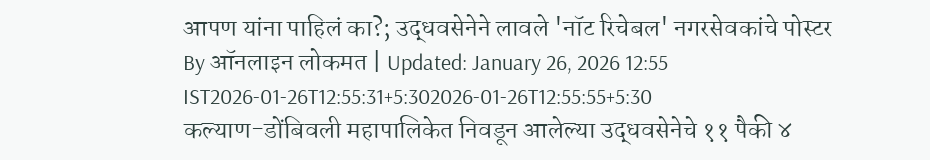आपण यांना पाहिलं का?; उद्धवसेनेने लावले 'नॉट रिचेबल' नगरसेवकांचे पोस्टर
By ऑनलाइन लोकमत | Updated: January 26, 2026 12:55 IST2026-01-26T12:55:31+5:302026-01-26T12:55:55+5:30
कल्याण-डोंबिवली महापालिकेत निवडून आलेल्या उद्धवसेनेचे ११ पैकी ४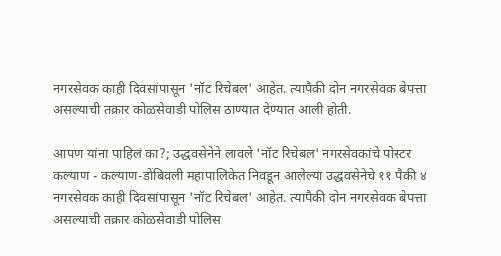नगरसेवक काही दिवसांपासून 'नॉट रिचेबल' आहेत. त्यापैकी दोन नगरसेवक बेपत्ता असल्याची तक्रार कोळसेवाडी पोलिस ठाण्यात देण्यात आली होती.

आपण यांना पाहिलं का?; उद्धवसेनेने लावले 'नॉट रिचेबल' नगरसेवकांचे पोस्टर
कल्याण - कल्याण-डोंबिवली महापालिकेत निवडून आलेल्या उद्धवसेनेचे ११ पैकी ४ नगरसेवक काही दिवसांपासून 'नॉट रिचेबल' आहेत. त्यापैकी दोन नगरसेवक बेपत्ता असल्याची तक्रार कोळसेवाडी पोलिस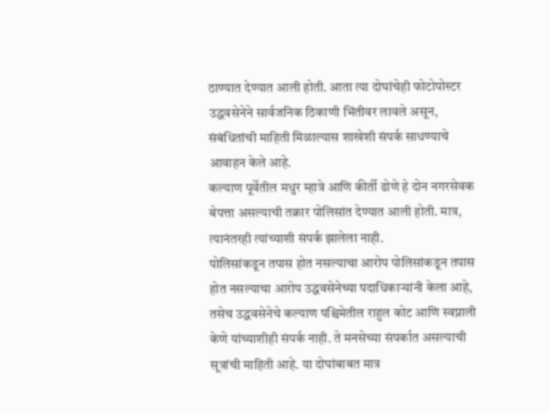ठाण्यात देण्यात आली होती. आता त्या दोघांचेही फोटोपोस्टर उद्धवसेनेने सार्वजनिक ठिकाणी भिंतीवर लावले असून, संबंधितांची माहिती मिळाल्यास शाखेशी संपर्क साधण्याचे आवाहन केले आहे.
कल्याण पूर्वेतील मधुर म्हात्रे आणि कीर्ती ढोणे हे दोन नगरसेवक बेपत्ता असल्याची तक्रार पोलिसांत देण्यात आली होती. मात्र, त्यानंतरही त्यांच्याशी संपर्क झालेला नाही.
पोलिसांकडून तपास होत नसल्याचा आरोप पोलिसांकडून तपास होत नसल्याचा आरोप उद्धवसेनेच्या पदाधिकाऱ्यांनी केला आहे, तसेच उद्धवसेनेचे कल्याण पश्चिमेतील राहुल कोट आणि स्वप्नाली केणे यांच्याशीही संपर्क नाही. ते मनसेच्या संपर्कात असल्याची सूत्रांची माहिती आहे. या दोघांबाबत मात्र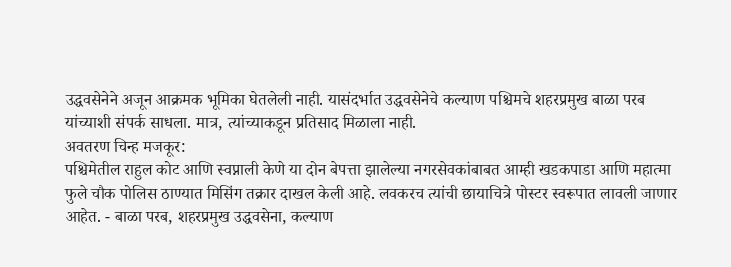उद्धवसेनेने अजून आक्रमक भूमिका घेतलेली नाही. यासंदर्भात उद्धवसेनेचे कल्याण पश्चिमचे शहरप्रमुख बाळा परब यांच्याशी संपर्क साधला. मात्र, त्यांच्याकडून प्रतिसाद मिळाला नाही.
अवतरण चिन्ह मजकूर:
पश्चिमेतील राहुल कोट आणि स्वप्नाली केणे या दोन बेपत्ता झालेल्या नगरसेवकांबाबत आम्ही खडकपाडा आणि महात्मा फुले चौक पोलिस ठाण्यात मिसिंग तक्रार दाखल केली आहे. लवकरच त्यांची छायाचित्रे पोस्टर स्वरूपात लावली जाणार आहेत. - बाळा परब, शहरप्रमुख उद्धवसेना, कल्याण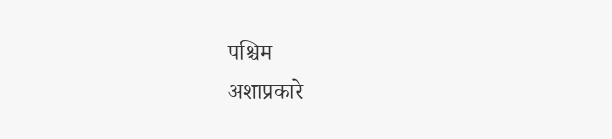पश्चिम
अशाप्रकारे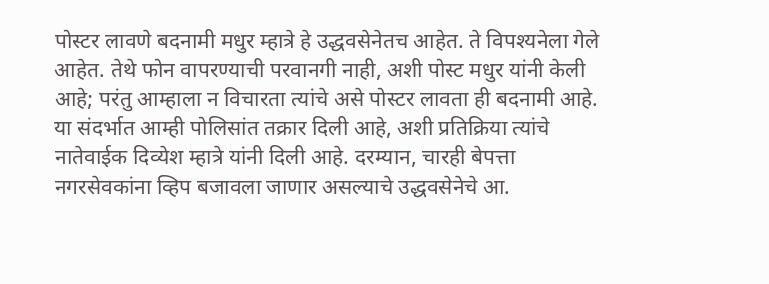पोस्टर लावणे बदनामी मधुर म्हात्रे हे उद्धवसेनेतच आहेत. ते विपश्यनेला गेले आहेत. तेथे फोन वापरण्याची परवानगी नाही, अशी पोस्ट मधुर यांनी केली आहे; परंतु आम्हाला न विचारता त्यांचे असे पोस्टर लावता ही बदनामी आहे. या संदर्भात आम्ही पोलिसांत तक्रार दिली आहे, अशी प्रतिक्रिया त्यांचे नातेवाईक दिव्येश म्हात्रे यांनी दिली आहे. दरम्यान, चारही बेपत्ता नगरसेवकांना व्हिप बजावला जाणार असल्याचे उद्धवसेनेचे आ.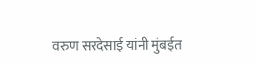वरुण सरदेसाई यांनी मुंबईत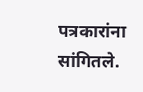पत्रकारांना सांगितले.